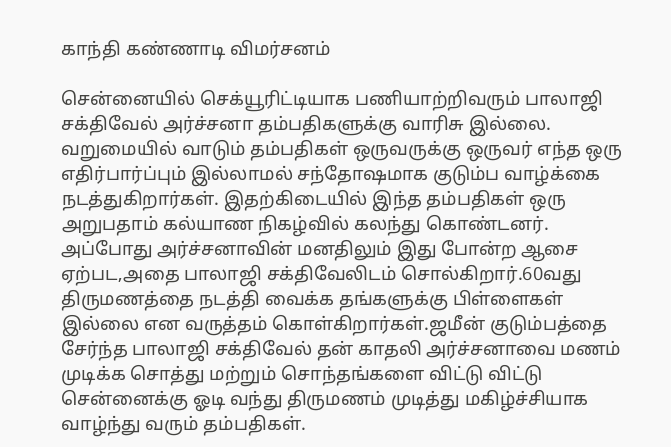காந்தி கண்ணாடி விமர்சனம்

சென்னையில் செக்யூரிட்டியாக பணியாற்றிவரும் பாலாஜி சக்திவேல் அர்ச்சனா தம்பதிகளுக்கு வாரிசு இல்லை. வறுமையில் வாடும் தம்பதிகள் ஒருவருக்கு ஒருவர் எந்த ஒரு எதிர்பார்ப்பும் இல்லாமல் சந்தோஷமாக குடும்ப வாழ்க்கை நடத்துகிறார்கள். இதற்கிடையில் இந்த தம்பதிகள் ஒரு அறுபதாம் கல்யாண நிகழ்வில் கலந்து கொண்டனர். அப்போது அர்ச்சனாவின் மனதிலும் இது போன்ற ஆசை ஏற்பட,அதை பாலாஜி சக்திவேலிடம் சொல்கிறார்.60வது திருமணத்தை நடத்தி வைக்க தங்களுக்கு பிள்ளைகள் இல்லை என வருத்தம் கொள்கிறார்கள்.ஜமீன் குடும்பத்தை சேர்ந்த பாலாஜி சக்திவேல் தன் காதலி அர்ச்சனாவை மணம் முடிக்க சொத்து மற்றும் சொந்தங்களை விட்டு விட்டு சென்னைக்கு ஓடி வந்து திருமணம் முடித்து மகிழ்ச்சியாக வாழ்ந்து வரும் தம்பதிகள்.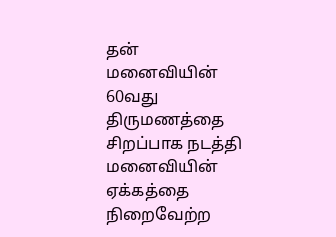தன் மனைவியின் 60வது திருமணத்தை சிறப்பாக நடத்தி மனைவியின் ஏக்கத்தை நிறைவேற்ற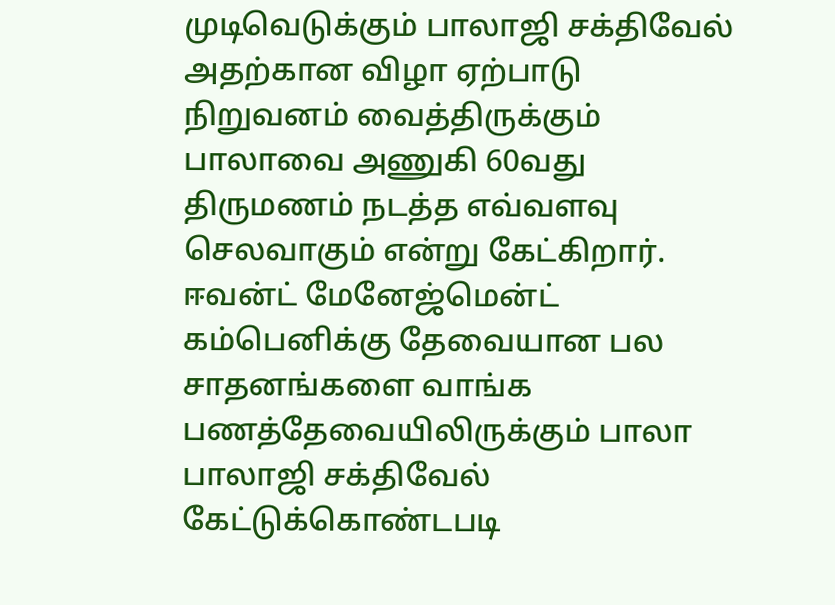முடிவெடுக்கும் பாலாஜி சக்திவேல் அதற்கான விழா ஏற்பாடு நிறுவனம் வைத்திருக்கும் பாலாவை அணுகி 60வது திருமணம் நடத்த எவ்வளவு செலவாகும் என்று கேட்கிறார். ஈவன்ட் மேனேஜ்மென்ட் கம்பெனிக்கு தேவையான பல சாதனங்களை வாங்க பணத்தேவையிலிருக்கும் பாலா பாலாஜி சக்திவேல் கேட்டுக்கொண்டபடி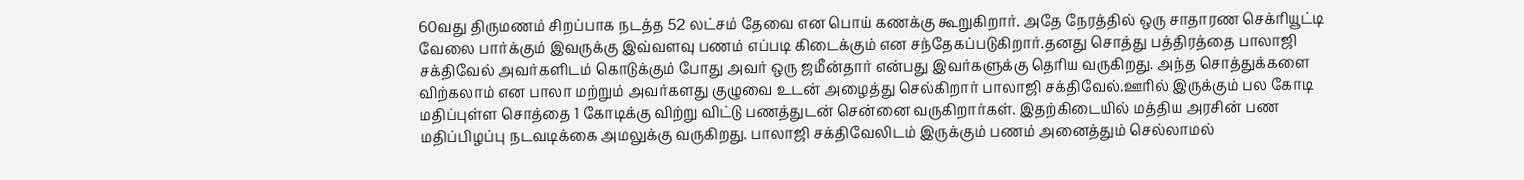60வது திருமணம் சிறப்பாக நடத்த 52 லட்சம் தேவை என பொய் கணக்கு கூறுகிறார். அதே நேரத்தில் ஒரு சாதாரண செக்ரியூட்டி வேலை பார்க்கும் இவருக்கு இவ்வளவு பணம் எப்படி கிடைக்கும் என சந்தேகப்படுகிறார்.தனது சொத்து பத்திரத்தை பாலாஜி சக்திவேல் அவர்களிடம் கொடுக்கும் போது அவர் ஒரு ஜமீன்தார் என்பது இவர்களுக்கு தெரிய வருகிறது. அந்த சொத்துக்களை விற்கலாம் என பாலா மற்றும் அவர்களது குழுவை உடன் அழைத்து செல்கிறார் பாலாஜி சக்திவேல்.ஊரில் இருக்கும் பல கோடி மதிப்புள்ள சொத்தை 1 கோடிக்கு விற்று விட்டு பணத்துடன் சென்னை வருகிறார்கள். இதற்கிடையில் மத்திய அரசின் பண மதிப்பிழப்பு நடவடிக்கை அமலுக்கு வருகிறது. பாலாஜி சக்திவேலிடம் இருக்கும் பணம் அனைத்தும் செல்லாமல்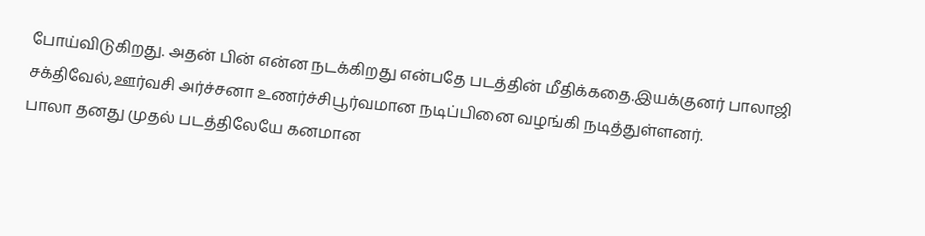போய்விடுகிறது. அதன் பின் என்ன நடக்கிறது என்பதே படத்தின் மீதிக்கதை.இயக்குனர் பாலாஜி சக்திவேல்,ஊர்வசி அர்ச்சனா உணர்ச்சிபூர்வமான நடிப்பினை வழங்கி நடித்துள்ளனர்.
பாலா தனது முதல் படத்திலேயே கனமான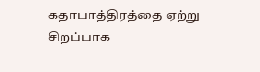கதாபாத்திரத்தை ஏற்று சிறப்பாக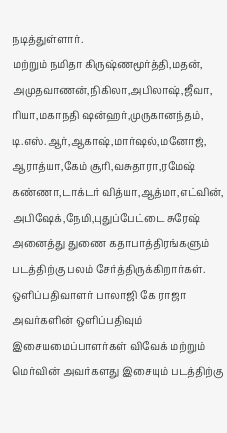நடித்துள்ளார்.
மற்றும் நமிதா கிருஷ்ணமூர்த்தி,மதன், அமுதவாணன்,நிகிலா,அபிலாஷ்,ஜீவா, ரியா,மகாநதி ஷன்ஹர்,முருகானந்தம், டி.எஸ்.ஆர்,ஆகாஷ்,மார்ஷல்,மனோஜ், ஆராத்யா,கேம் சூரி,வசுதாரா,ரமேஷ் கண்ணா,டாக்டர் வித்யா,ஆத்மா,எட்வின், அபிஷேக்,நேமி,புதுப்பேட்டை சுரேஷ் அனைத்து துணை கதாபாத்திரங்களும் படத்திற்கு பலம் சேர்த்திருக்கிறார்கள்.
ஒளிப்பதிவாளர் பாலாஜி கே ராஜா அவர்களின் ஒளிப்பதிவும் இசையமைப்பாளர்கள் விவேக் மற்றும் மெர்வின் அவர்களது இசையும் படத்திற்கு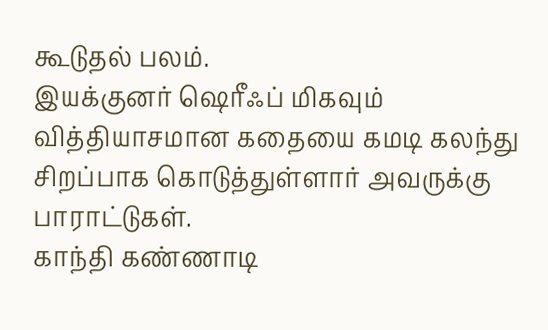கூடுதல் பலம்.
இயக்குனர் ஷெரீஃப் மிகவும் வித்தியாசமான கதையை கமடி கலந்து சிறப்பாக கொடுத்துள்ளார் அவருக்கு பாராட்டுகள்.
காந்தி கண்ணாடி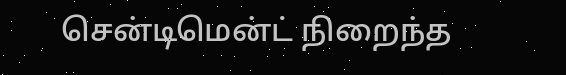சென்டிமென்ட் நிறைந்த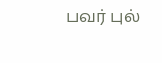பவர் புல்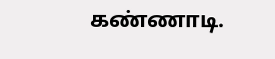கண்ணாடி.